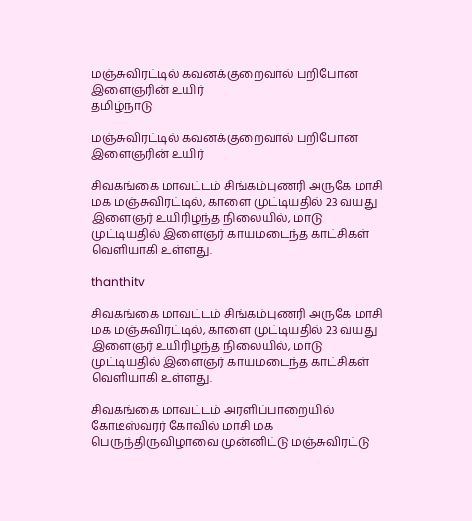மஞ்சுவிரட்டில் கவனக்குறைவால் பறிபோன இளைஞரின் உயிர்
தமிழ்நாடு

மஞ்சுவிரட்டில் கவனக்குறைவால் பறிபோன இளைஞரின் உயிர்

சிவகங்கை மாவட்டம் சிங்கம்புணரி அருகே மாசி மக மஞ்சுவிரட்டில், காளை முட்டியதில் 23 வயது இளைஞர் உயிரிழந்த நிலையில், மாடு முட்டியதில் இளைஞர் காயமடைந்த காட்சிகள் வெளியாகி உள்ளது.

thanthitv

சிவகங்கை மாவட்டம் சிங்கம்புணரி அருகே மாசி மக மஞ்சுவிரட்டில், காளை முட்டியதில் 23 வயது இளைஞர் உயிரிழந்த நிலையில், மாடு முட்டியதில் இளைஞர் காயமடைந்த காட்சிகள் வெளியாகி உள்ளது.

சிவகங்கை மாவட்டம் அரளிப்பாறையில் கோடீஸ்வரர் கோவில் மாசி மக பெருந்திருவிழாவை முன்னிட்டு மஞ்சுவிரட்டு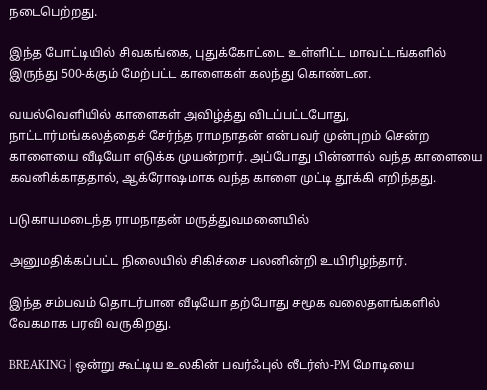நடைபெற்றது.

இந்த போட்டியில் சிவகங்கை, புதுக்கோட்டை உள்ளிட்ட மாவட்டங்களில் இருந்து 500-க்கும் மேற்பட்ட காளைகள் கலந்து கொண்டன.

வயல்வெளியில் காளைகள் அவிழ்த்து விடப்பட்டபோது, நாட்டார்மங்கலத்தைச் சேர்ந்த ராமநாதன் என்பவர் முன்புறம் சென்ற காளையை வீடியோ எடுக்க முயன்றார். அப்போது பின்னால் வந்த காளையை கவனிக்காததால், ஆக்ரோஷமாக வந்த காளை முட்டி தூக்கி எறிந்தது.

படுகாயமடைந்த ராமநாதன் மருத்துவமனையில்

அனுமதிக்கப்பட்ட நிலையில் சிகிச்சை பலனின்றி உயிரிழந்தார்.

இந்த சம்பவம் தொடர்பான வீடியோ தற்போது சமூக வலைதளங்களில் வேகமாக பரவி வருகிறது.

BREAKING | ஒன்று கூட்டிய உலகின் பவர்ஃபுல் லீடர்ஸ்-PM மோடியை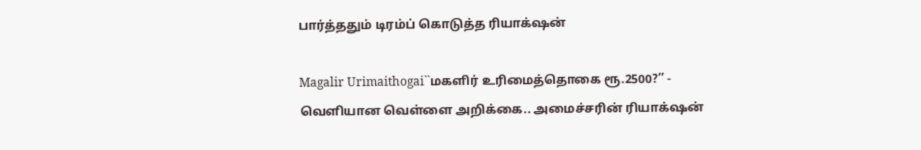பார்த்ததும் டிரம்ப் கொடுத்த ரியாக்‌ஷன்

Magalir Urimaithogai``மகளிர் உரிமைத்தொகை ரூ.2500?’’ - வெளியான வெள்ளை அறிக்கை.. அமைச்சரின் ரியாக்‌ஷன்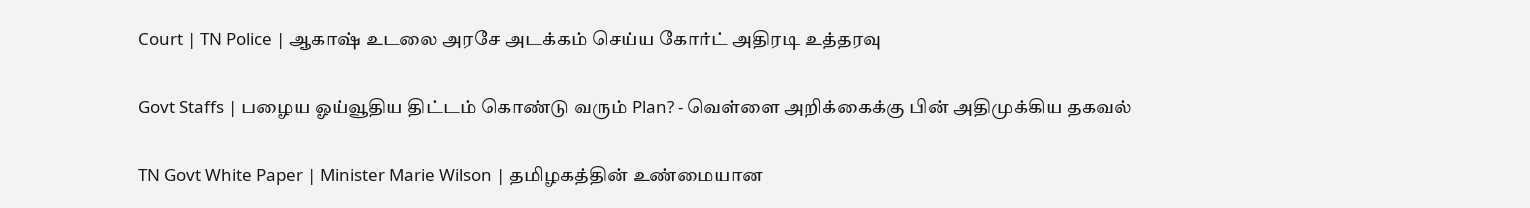Court | TN Police | ஆகாஷ் உடலை அரசே அடக்கம் செய்ய கோர்ட் அதிரடி உத்தரவு

Govt Staffs | பழைய ஓய்வூதிய திட்டம் கொண்டு வரும் Plan? - வெள்ளை அறிக்கைக்கு பின் அதிமுக்கிய தகவல்

TN Govt White Paper | Minister Marie Wilson | தமிழகத்தின் உண்மையான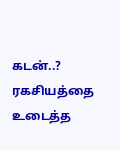கடன்..? ரகசியத்தை உடைத்த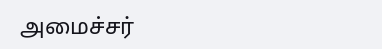அமைச்சர்